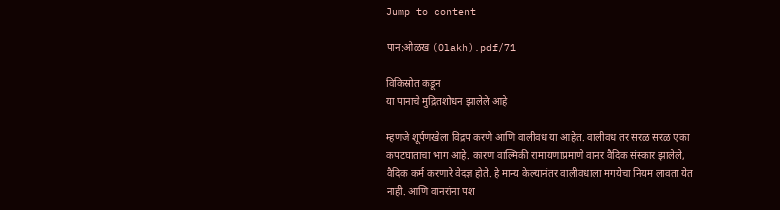Jump to content

पान:ओळख (Olakh).pdf/71

विकिस्रोत कडून
या पानाचे मुद्रितशोधन झालेले आहे

म्हणजे शूर्पणखेला विद्रप करणे आणि वालीवध या आहेत. वालीवध तर सरळ सरळ एका कपटघाताचा भाग आहे. कारण वाल्मिकी रामायणाप्रमाणे वानर वैदिक संस्कार झालेले, वैदिक कर्म करणारे वेदज्ञ होते. हे मान्य केल्यानंतर वालीवधाला मगयेचा नियम लावता येत नाही. आणि वानरांना पश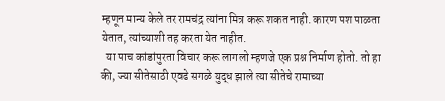म्हणून मान्य केले तर रामचंद्र त्यांना मित्र करू शकत नाही. कारण पश पाळता येतात, त्यांच्याशी तह करता येत नाहीत.
  या पाच कांडांपुरता विचार करू लागलो म्हणजे एक प्रश्न निर्माण होतो. तो हा की, ज्या सीतेसाठी एवढे सगळे युद्ध झाले त्या सीतेचे रामाच्या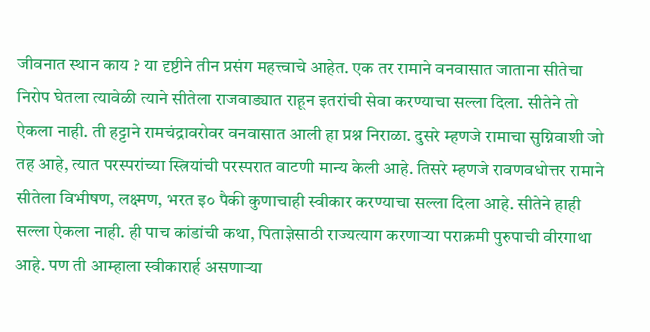जीवनात स्थान काय ? या दृष्टीने तीन प्रसंग महत्त्वाचे आहेत. एक तर रामाने वनवासात जाताना सीतेचा निरोप घेतला त्यावेळी त्याने सीतेला राजवाड्यात राहून इतरांची सेवा करण्याचा सल्ला दिला. सीतेने तो ऐकला नाही. ती हट्टाने रामचंद्रावरोवर वनवासात आली हा प्रश्न निराळा. दुसरे म्हणजे रामाचा सुग्निवाशी जो तह आहे, त्यात परस्परांच्या स्त्रियांची परस्परात वाटणी मान्य केली आहे. तिसरे म्हणजे रावणवधोत्तर रामाने सीतेला विभीषण, लक्ष्मण, भरत इ० पैकी कुणाचाही स्वीकार करण्याचा सल्ला दिला आहे. सीतेने हाही सल्ला ऐकला नाही. ही पाच कांडांची कथा, पिताज्ञेसाठी राज्यत्याग करणाऱ्या पराक्रमी पुरुपाची वीरगाथा आहे. पण ती आम्हाला स्वीकारार्ह असणाऱ्या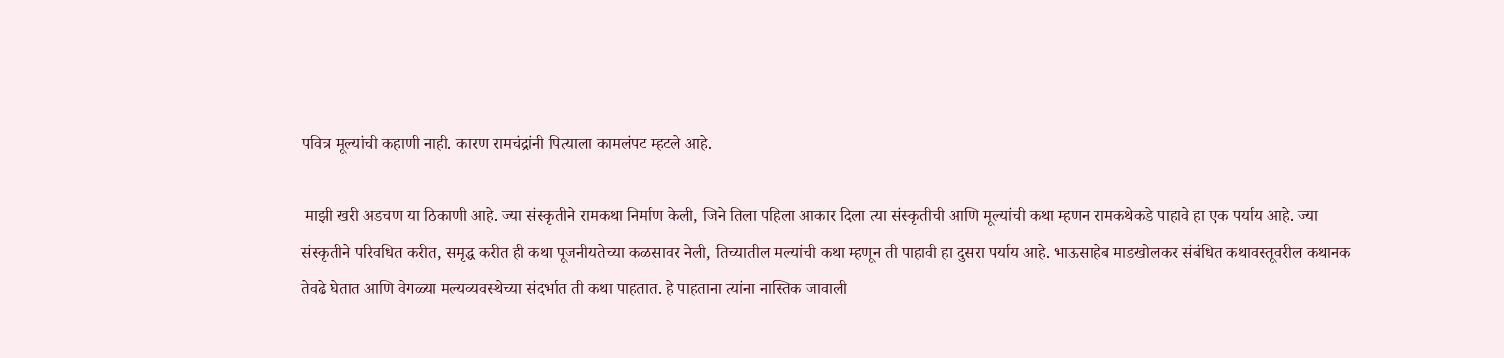पवित्र मूल्यांची कहाणी नाही. कारण रामचंद्रांनी पित्याला कामलंपट म्हटले आहे.

 माझी खरी अडचण या ठिकाणी आहे. ज्या संस्कृतीने रामकथा निर्माण केली, जिने तिला पहिला आकार दिला त्या संस्कृतीची आणि मूल्यांची कथा म्हणन रामकथेकडे पाहावे हा एक पर्याय आहे. ज्या संस्कृतीने परिवधित करीत, समृद्ध करीत ही कथा पूजनीयतेच्या कळसावर नेली, तिच्यातील मल्यांची कथा म्हणून ती पाहावी हा दुसरा पर्याय आहे. भाऊसाहेब माडखोलकर संबंधित कथावस्तूवरील कथानक तेवढे घेतात आणि वेगळ्या मल्यव्यवस्थेच्या संदर्भात ती कथा पाहतात. हे पाहताना त्यांना नास्तिक जावाली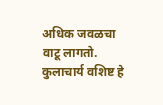अधिक जवळचा वाटू लागतो. कुलाचार्य वशिष्ट हे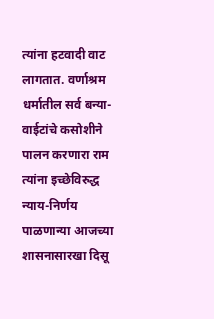त्यांना हटवादी वाट लागतात. वर्णाश्रम धर्मातील सर्व बन्या-वाईटांचे कसोशीने पालन करणारा राम त्यांना इच्छेविरुद्ध न्याय-निर्णय पाळणान्या आजच्या शासनासारखा दिसू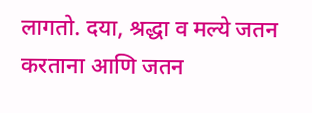लागतो. दया, श्रद्धा व मल्ये जतन करताना आणि जतन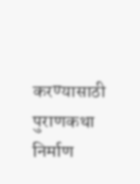करण्यासाठी पुराणकथा निर्माण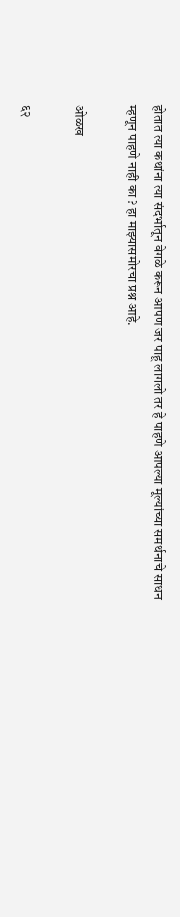होतात त्या कथांना त्या संदर्भातून वेगळे करून आपण जर पाहू लागलो तर हे पाहणे आपल्या मूल्यांच्या समर्थनाचे साधन म्हणून पाहणे नाही का ? हा माझ्यासमोरचा प्रश्न आहे.

ओळख

६२